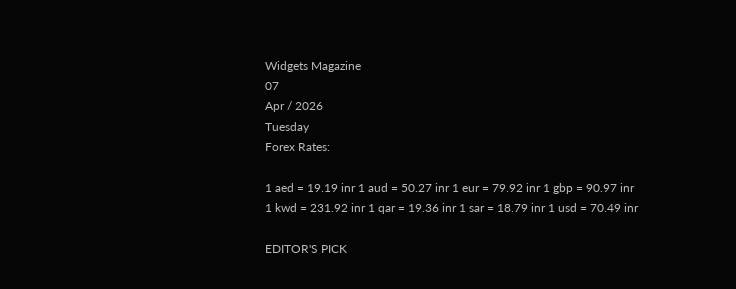Widgets Magazine
07
Apr / 2026
Tuesday
Forex Rates:

1 aed = 19.19 inr 1 aud = 50.27 inr 1 eur = 79.92 inr 1 gbp = 90.97 inr 1 kwd = 231.92 inr 1 qar = 19.36 inr 1 sar = 18.79 inr 1 usd = 70.49 inr

EDITOR'S PICK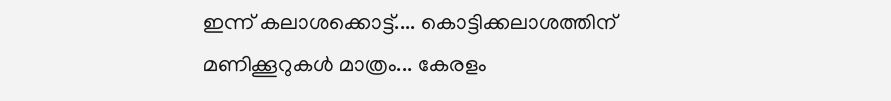ഇന്ന് കലാശക്കൊട്ട്.... കൊട്ടിക്കലാശത്തിന് മണിക്കൂറുകൾ മാത്രം... കേരളം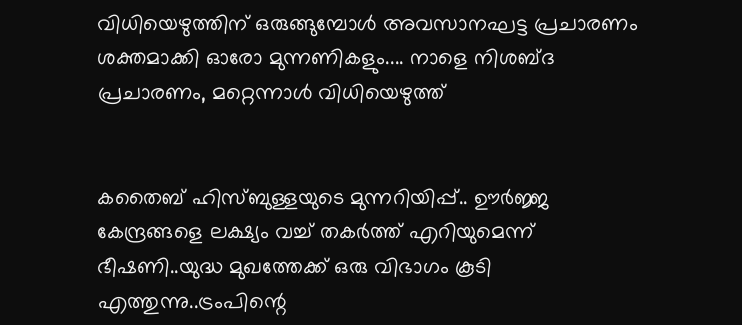വിധിയെഴുത്തിന് ഒരുങ്ങുമ്പോൾ അവസാനഘട്ട പ്രചാരണം ശക്തമാക്കി ഓരോ മുന്നണികളും.... നാളെ നിശബ്ദ പ്രചാരണം, മറ്റെന്നാൾ വിധിയെ‌ഴുത്ത്


കതൈബ് ഹിസ്ബുള്ളയുടെ മുന്നറിയിപ്പ്.. ഊര്‍ജ്ജ കേന്ദ്രങ്ങളെ ലക്ഷ്യം വച്ച് തകർത്ത് എറിയുമെന്ന് ഭീഷണി..യുദ്ധ മുഖത്തേക്ക് ഒരു വിഭാഗം കൂടി എത്തുന്നു..ട്രംപിന്റെ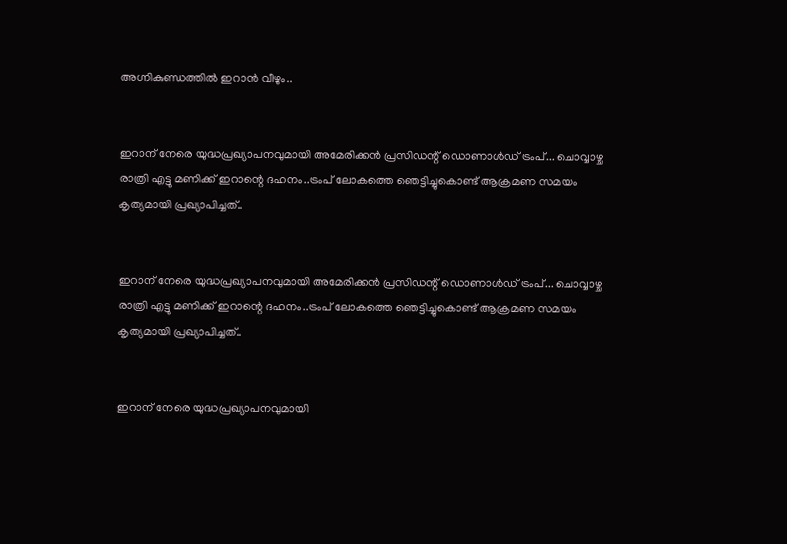അഗ്നികുണ്ഡത്തിൽ ഇറാൻ വീഴും..


ഇറാന് നേരെ യുദ്ധപ്രഖ്യാപനവുമായി അമേരിക്കന്‍ പ്രസിഡന്റ് ഡൊണാള്‍ഡ് ട്രംപ്... ചൊവ്വാഴ്ച രാത്രി എട്ടു മണിക്ക് ഇറാന്റെ ദഹനം..ട്രംപ് ലോകത്തെ ഞെട്ടിച്ചുകൊണ്ട് ആക്രമണ സമയം കൃത്യമായി പ്രഖ്യാപിച്ചത്..


ഇറാന് നേരെ യുദ്ധപ്രഖ്യാപനവുമായി അമേരിക്കന്‍ പ്രസിഡന്റ് ഡൊണാള്‍ഡ് ട്രംപ്... ചൊവ്വാഴ്ച രാത്രി എട്ടു മണിക്ക് ഇറാന്റെ ദഹനം..ട്രംപ് ലോകത്തെ ഞെട്ടിച്ചുകൊണ്ട് ആക്രമണ സമയം കൃത്യമായി പ്രഖ്യാപിച്ചത്..


ഇറാന് നേരെ യുദ്ധപ്രഖ്യാപനവുമായി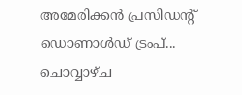അമേരിക്കന്‍ പ്രസിഡന്റ് ഡൊണാള്‍ഡ് ട്രംപ്... ചൊവ്വാഴ്ച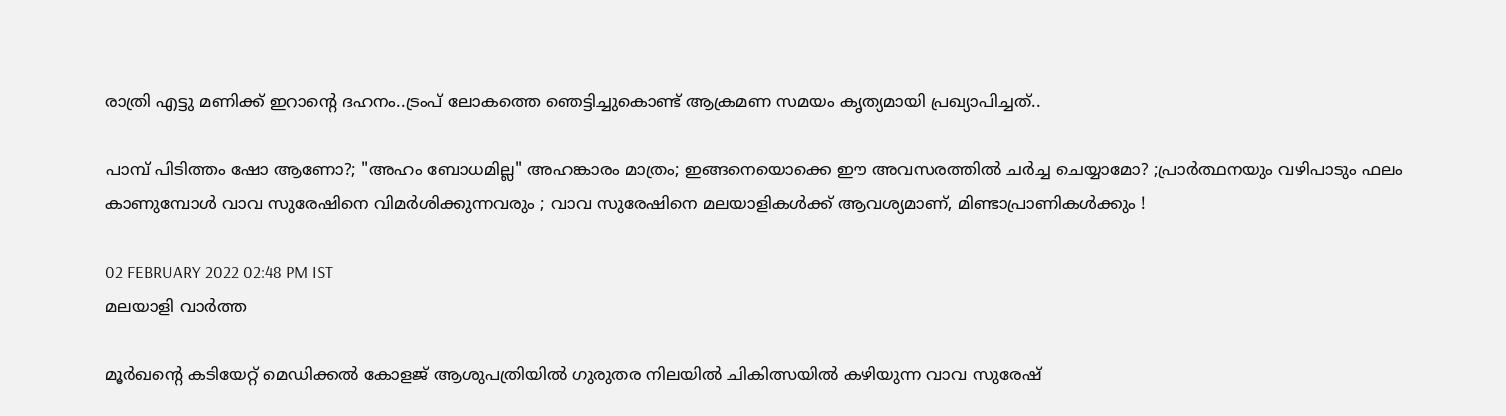രാത്രി എട്ടു മണിക്ക് ഇറാന്റെ ദഹനം..ട്രംപ് ലോകത്തെ ഞെട്ടിച്ചുകൊണ്ട് ആക്രമണ സമയം കൃത്യമായി പ്രഖ്യാപിച്ചത്..

പാമ്പ് പിടിത്തം ഷോ ആണോ?; "അഹം ബോധമില്ല" അഹങ്കാരം മാത്രം; ഇങ്ങനെയൊക്കെ ഈ അവസരത്തിൽ ചർച്ച ചെയ്യാമോ? ;പ്രാർത്ഥനയും വഴിപാടും ഫലം കാണുമ്പോൾ വാവ സുരേഷിനെ വിമർശിക്കുന്നവരും ; വാവ സുരേഷിനെ മലയാളികൾക്ക് ആവശ്യമാണ്, മിണ്ടാപ്രാണികൾക്കും !

02 FEBRUARY 2022 02:48 PM IST
മലയാളി വാര്‍ത്ത

മൂർഖന്റെ കടിയേറ്റ് മെഡിക്കൽ കോളജ് ആശുപത്രിയിൽ ഗുരുതര നിലയിൽ ചികിത്സയിൽ കഴിയുന്ന വാവ സുരേഷ്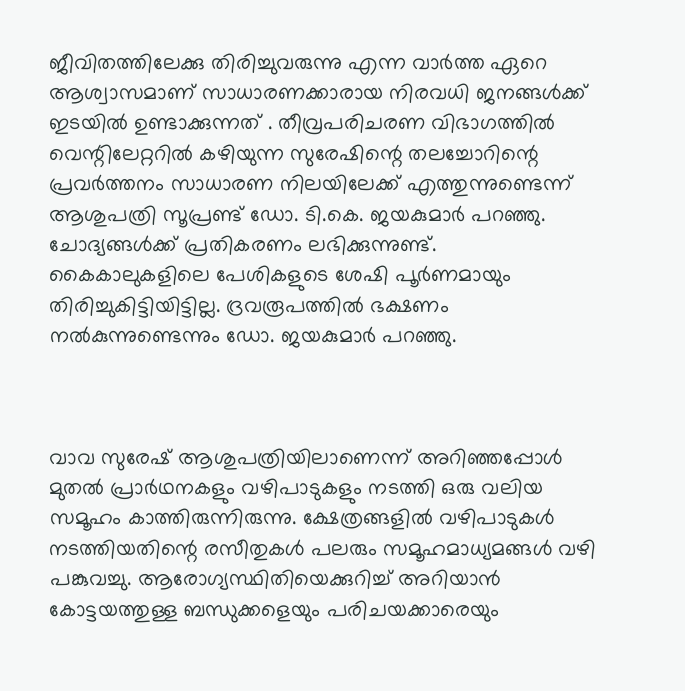ജീവിതത്തിലേക്കു തിരിച്ചുവരുന്നു എന്ന വാർത്ത ഏറെ ആശ്വാസമാണ് സാധാരണക്കാരായ നിരവധി ജനങ്ങൾക്ക് ഇടയിൽ ഉണ്ടാക്കുന്നത് . തീവ്രപരിചരണ വിഭാഗത്തിൽ വെന്റിലേറ്ററിൽ കഴിയുന്ന സുരേഷിന്റെ തലച്ചോറിന്റെ പ്രവർത്തനം സാധാരണ നിലയിലേക്ക് എത്തുന്നുണ്ടെന്ന് ആശുപത്രി സൂപ്രണ്ട് ഡോ. ടി.കെ. ജയകുമാർ പറഞ്ഞു. ചോദ്യങ്ങൾക്ക് പ്രതികരണം ലഭിക്കുന്നുണ്ട്. കൈകാലുകളിലെ പേശികളുടെ ശേഷി പൂർണമായും തിരിച്ചുകിട്ടിയിട്ടില്ല. ദ്രവരൂപത്തിൽ ഭക്ഷണം നൽകുന്നുണ്ടെന്നും ഡോ. ജയകുമാർ പറഞ്ഞു.



വാവ സുരേഷ് ആശുപത്രിയിലാണെന്ന് അറിഞ്ഞപ്പോൾ മുതൽ പ്രാർഥനകളും വഴിപാടുകളും നടത്തി ഒരു വലിയ സമൂഹം കാത്തിരുന്നിരുന്നു. ക്ഷേത്രങ്ങളിൽ വഴിപാടുകൾ നടത്തിയതിന്റെ രസീതുകൾ പലരും സമൂഹമാധ്യമങ്ങൾ വഴി പങ്കുവച്ചു. ആരോഗ്യസ്ഥിതിയെക്കുറിച്ച് അറിയാൻ കോട്ടയത്തുള്ള ബന്ധുക്കളെയും പരിചയക്കാരെയും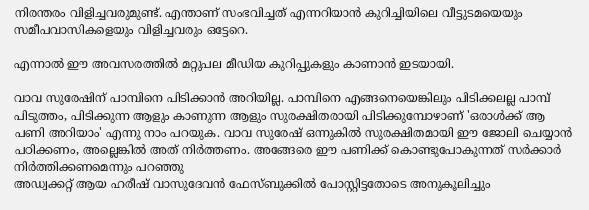നിരന്തരം വിളിച്ചവരുമുണ്ട്. എന്താണ് സംഭവിച്ചത് എന്നറിയാൻ കുറിച്ചിയിലെ വീട്ടുടമയെയും സമീപവാസികളെയും വിളിച്ചവരും ഒട്ടേറെ.

എന്നാൽ ഈ അവസരത്തിൽ മറ്റുപല മീഡിയ കുറിപ്പുകളും കാണാൻ ഇടയായി.

വാവ സുരേഷിന് പാമ്പിനെ പിടിക്കാൻ അറിയില്ല. പാമ്പിനെ എങ്ങനെയെങ്കിലും പിടിക്കലല്ല പാമ്പ് പിടുത്തം, പിടിക്കുന്ന ആളും കാണുന്ന ആളും സുരക്ഷിതരായി പിടിക്കുമ്പോഴാണ് 'ഒരാൾക്ക് ആ പണി അറിയാം' എന്നു നാം പറയുക. വാവ സുരേഷ് ഒന്നുകിൽ സുരക്ഷിതമായി ഈ ജോലി ചെയ്യാൻ പഠിക്കണം, അല്ലെങ്കിൽ അത് നിർത്തണം. അങ്ങേരെ ഈ പണിക്ക് കൊണ്ടുപോകുന്നത് സർക്കാർ നിർത്തിക്കണമെന്നും പറഞ്ഞു
അഡ്വക്കറ്റ് ആയ ഹരീഷ് വാസുദേവൻ ഫേസ്ബുക്കിൽ പോസ്റ്റിട്ടതോടെ അനുകൂലിച്ചും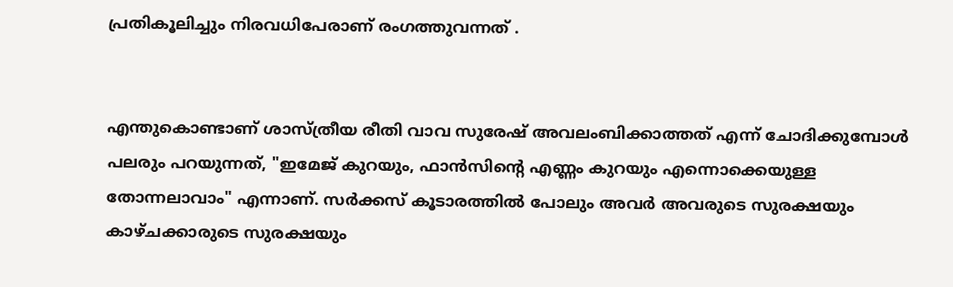പ്രതികൂലിച്ചും നിരവധിപേരാണ് രംഗത്തുവന്നത് .


എന്തുകൊണ്ടാണ് ശാസ്ത്രീയ രീതി വാവ സുരേഷ് അവലംബിക്കാത്തത് എന്ന് ചോദിക്കുമ്പോൾ പലരും പറയുന്നത്, "ഇമേജ് കുറയും, ഫാൻസിൻ്റെ എണ്ണം കുറയും എന്നൊക്കെയുള്ള തോന്നലാവാം" എന്നാണ്. സർക്കസ് കൂടാരത്തിൽ പോലും അവർ അവരുടെ സുരക്ഷയും കാഴ്ചക്കാരുടെ സുരക്ഷയും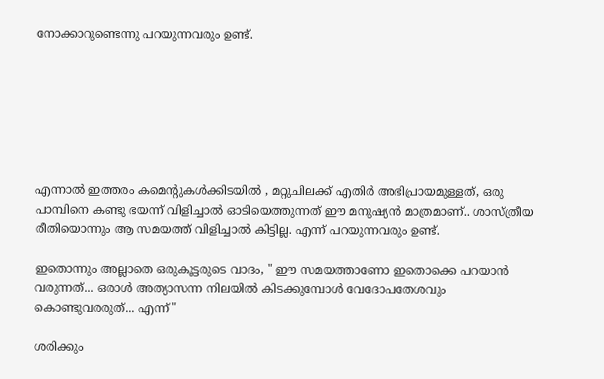നോക്കാറുണ്ടെന്നു പറയുന്നവരും ഉണ്ട്.







എന്നാൽ ഇത്തരം കമെന്റുകൾക്കിടയിൽ , മറ്റുചിലക്ക് എതിർ അഭിപ്രായമുള്ളത്, ഒരു പാമ്പിനെ കണ്ടു ഭയന്ന് വിളിച്ചാൽ ഓടിയെത്തുന്നത് ഈ മനുഷ്യൻ മാത്രമാണ്.. ശാസ്ത്രീയ രീതിയൊന്നും ആ സമയത്ത് വിളിച്ചാൽ കിട്ടില്ല. എന്ന് പറയുന്നവരും ഉണ്ട്.

ഇതൊന്നും അല്ലാതെ ഒരുകൂട്ടരുടെ വാദം, " ഈ സമയത്താണോ ഇതൊക്കെ പറയാൻ വരുന്നത്... ഒരാൾ അത്യാസന്ന നിലയിൽ കിടക്കുമ്പോൾ വേദോപതേശവും കൊണ്ടുവരരുത്... എന്ന്"

ശരിക്കും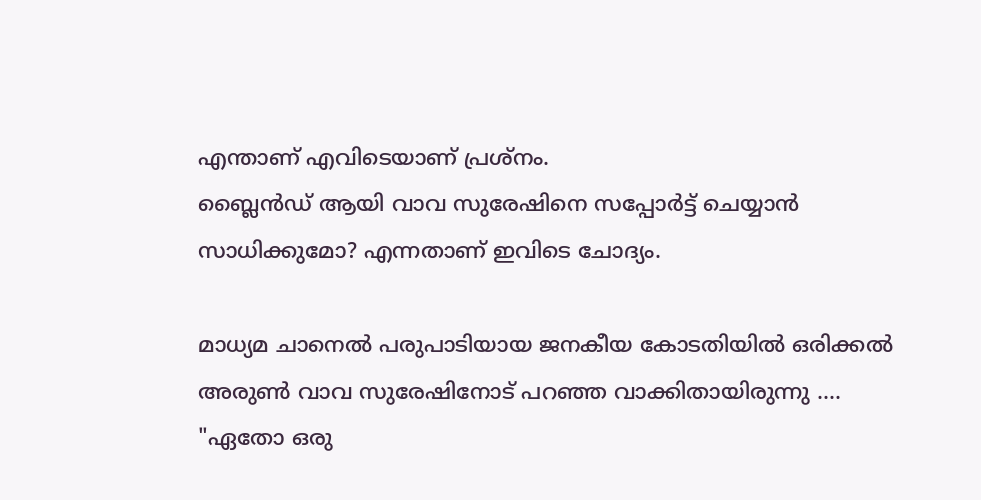എന്താണ് എവിടെയാണ് പ്രശ്നം.
ബ്ലൈൻഡ് ആയി വാവ സുരേഷിനെ സപ്പോർട്ട് ചെയ്യാൻ സാധിക്കുമോ? എന്നതാണ് ഇവിടെ ചോദ്യം.

മാധ്യമ ചാനെൽ പരുപാടിയായ ജനകീയ കോടതിയിൽ ഒരിക്കൽ അരുൺ വാവ സുരേഷിനോട് പറഞ്ഞ വാക്കിതായിരുന്നു ....
"ഏതോ ഒരു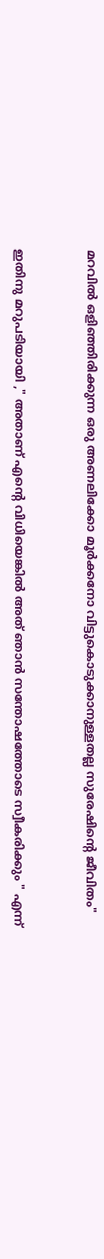മറവിൽ ഒളിഞ്ഞിരിക്കുന്ന ഒരു അണലിക്കോ മൂർക്കനോ വിട്ടുകൊടുക്കാനുള്ളതല്ല സുരേഷിന്റെ ജീവിതം"



ഇതിനു മറുപടിയായി ," അതാണ് എന്റെ വിധിയെങ്കിൽ അത് ഞാൻ സന്തോഷത്തോടെ സ്വീകരിക്കും " എന്ന്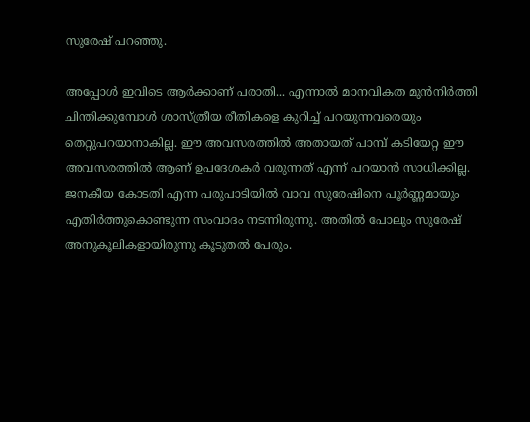സുരേഷ് പറഞ്ഞു.

അപ്പോൾ ഇവിടെ ആർക്കാണ് പരാതി... എന്നാൽ മാനവികത മുൻനിർത്തി ചിന്തിക്കുമ്പോൾ ശാസ്ത്രീയ രീതികളെ കുറിച്ച് പറയുന്നവരെയും തെറ്റുപറയാനാകില്ല. ഈ അവസരത്തിൽ അതായത് പാമ്പ് കടിയേറ്റ ഈ അവസരത്തിൽ ആണ് ഉപദേശകർ വരുന്നത് എന്ന് പറയാൻ സാധിക്കില്ല. ജനകീയ കോടതി എന്ന പരുപാടിയിൽ വാവ സുരേഷിനെ പൂർണ്ണമായും എതിർത്തുകൊണ്ടുന്ന സംവാദം നടന്നിരുന്നു. അതിൽ പോലും സുരേഷ് അനുകൂലികളായിരുന്നു കൂടുതൽ പേരും.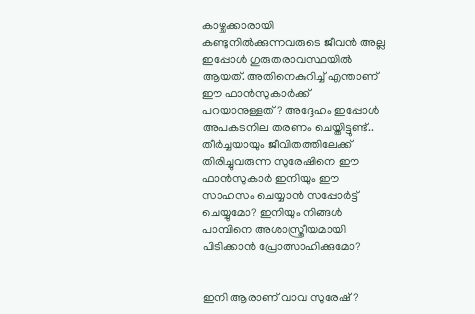കാഴ്ചക്കാരായി കണ്ടുനിൽക്കുന്നവരുടെ ജീവൻ അല്ല ഇപ്പോൾ ഗുരുതരാവസ്ഥയിൽ ആയത്. അതിനെകുറിച്ച് എന്താണ് ഈ ഫാൻസുകാർക്ക് പറയാനുള്ളത്? അദ്ദേഹം ഇപ്പോൾ അപകടനില തരണം ചെയ്തിട്ടുണ്ട്.. തീർച്ചയായും ജീവിതത്തിലേക്ക് തിരിച്ചുവരുന്ന സുരേഷിനെ ഈ ഫാൻസുകാർ ഇനിയും ഈ സാഹസം ചെയ്യാൻ സപ്പോർട്ട് ചെയ്യുമോ? ഇനിയും നിങ്ങൾ പാമ്പിനെ അശാസ്ത്രീയമായി പിടിക്കാൻ പ്രോത്സാഹിക്കുമോ?


ഇനി ആരാണ് വാവ സുരേഷ്?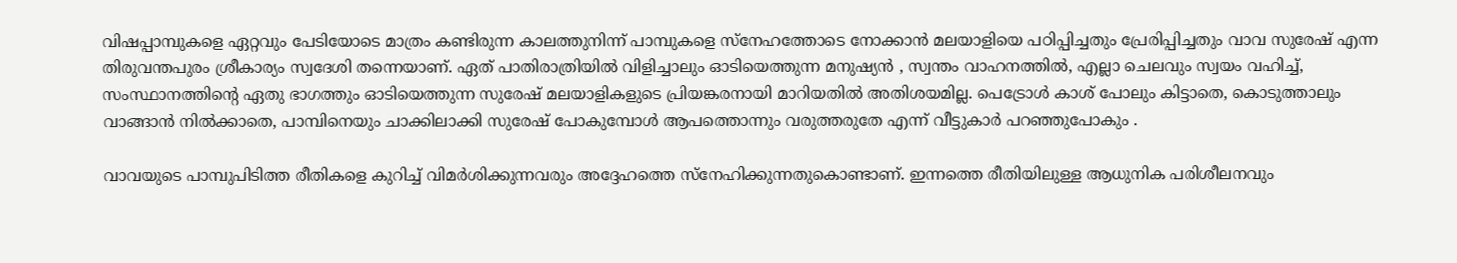വിഷപ്പാമ്പുകളെ ഏറ്റവും പേടിയോടെ മാത്രം കണ്ടിരുന്ന കാലത്തുനിന്ന് പാമ്പുകളെ സ്നേഹത്തോടെ നോക്കാൻ മലയാളിയെ പഠിപ്പിച്ചതും പ്രേരിപ്പിച്ചതും വാവ സുരേഷ് എന്ന തിരുവന്തപുരം ശ്രീകാര്യം സ്വദേശി തന്നെയാണ്. ഏത് പാതിരാത്രിയിൽ വിളിച്ചാലും ഓടിയെത്തുന്ന മനുഷ്യൻ , സ്വന്തം വാഹനത്തിൽ, എല്ലാ ചെലവും സ്വയം വഹിച്ച്, സംസ്ഥാനത്തിന്റെ ഏതു ഭാഗത്തും ഓടിയെത്തുന്ന സുരേഷ് മലയാളികളുടെ പ്രിയങ്കരനായി മാറിയതിൽ അതിശയമില്ല. പെട്രോൾ കാശ് പോലും കിട്ടാതെ, കൊടുത്താലും വാങ്ങാൻ നിൽക്കാതെ, പാമ്പിനെയും ചാക്കിലാക്കി സുരേഷ് പോകുമ്പോൾ ആപത്തൊന്നും വരുത്തരുതേ എന്ന് വീട്ടുകാർ പറഞ്ഞുപോകും .

വാവയുടെ പാമ്പുപിടിത്ത രീതികളെ കുറിച്ച് വിമർശിക്കുന്നവരും അദ്ദേഹത്തെ സ്നേഹിക്കുന്നതുകൊണ്ടാണ്. ഇന്നത്തെ രീതിയിലുള്ള ആധുനിക പരിശീലനവും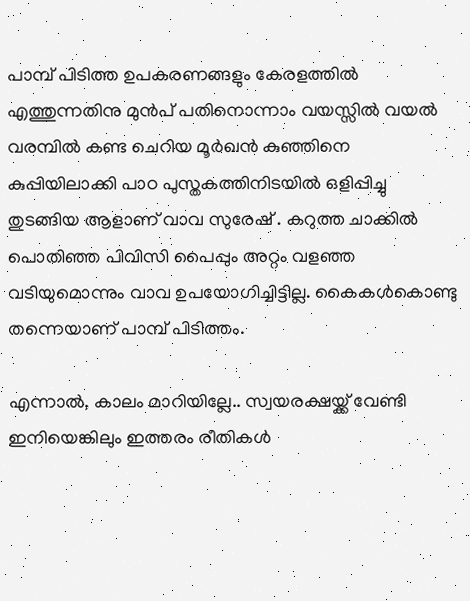പാമ്പ് പിടിത്ത ഉപകരണങ്ങളും കേരളത്തിൽ എത്തുന്നതിനു മുൻപ് പതിനൊന്നാം വയസ്സിൽ വയൽ വരമ്പിൽ കണ്ട ചെറിയ മൂർഖൻ കുഞ്ഞിനെ കുപ്പിയിലാക്കി പാഠ പുസ്തകത്തിനിടയിൽ ഒളിപ്പിച്ചു തുടങ്ങിയ ആളാണ് വാവ സുരേഷ് . കറുത്ത ചാക്കിൽ പൊതിഞ്ഞ പിവിസി പൈപ്പും അറ്റം വളഞ്ഞ വടിയുമൊന്നും വാവ ഉപയോഗിച്ചിട്ടില്ല. കൈകൾകൊണ്ടു തന്നെയാണ് പാമ്പ് പിടിത്തം.

എന്നാൽ, കാലം മാറിയില്ലേ.. സ്വയരക്ഷയ്ക്ക് വേണ്ടി ഇനിയെങ്കിലും ഇത്തരം രീതികൾ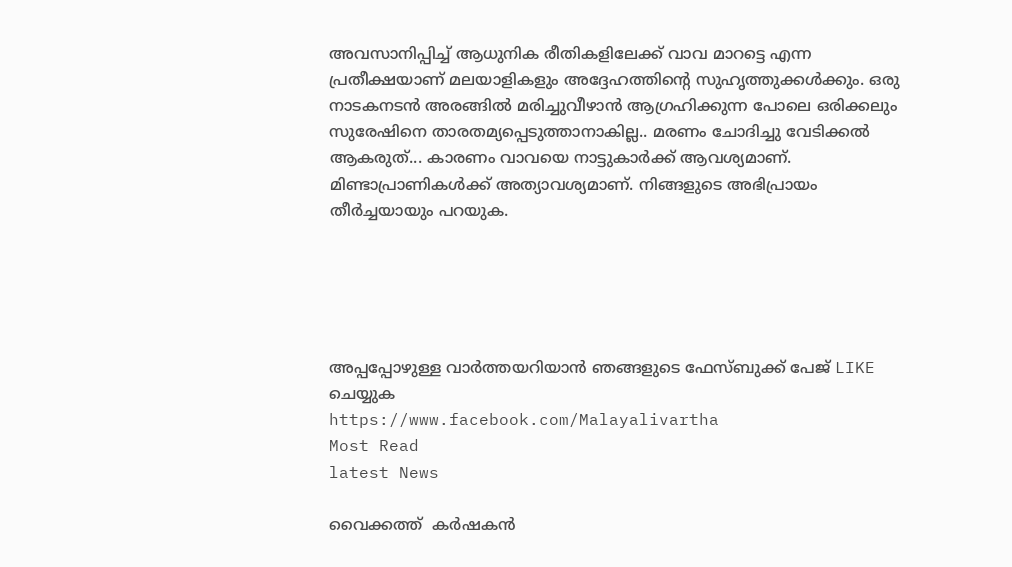അവസാനിപ്പിച്ച് ആധുനിക രീതികളിലേക്ക് വാവ മാറട്ടെ എന്ന പ്രതീക്ഷയാണ് മലയാളികളും അദ്ദേഹത്തിന്റെ സുഹൃത്തുക്കൾക്കും. ഒരു നാടകനടൻ അരങ്ങിൽ മരിച്ചുവീഴാൻ ആഗ്രഹിക്കുന്ന പോലെ ഒരിക്കലും സുരേഷിനെ താരതമ്യപ്പെടുത്താനാകില്ല.. മരണം ചോദിച്ചു വേടിക്കൽ ആകരുത്... കാരണം വാവയെ നാട്ടുകാർക്ക് ആവശ്യമാണ്. മിണ്ടാപ്രാണികൾക്ക് അത്യാവശ്യമാണ്. നിങ്ങളുടെ അഭിപ്രായം തീർച്ചയായും പറയുക.





അപ്പപ്പോഴുള്ള വാര്‍ത്തയറിയാന്‍ ഞങ്ങളുടെ ഫേസ്‌ബുക്ക്‌ പേജ് LIKE ചെയ്യുക
https://www.facebook.com/Malayalivartha
Most Read
latest News

വൈക്കത്ത്  കർഷകൻ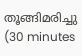തൂങ്ങിമരിച്ചു  (30 minutes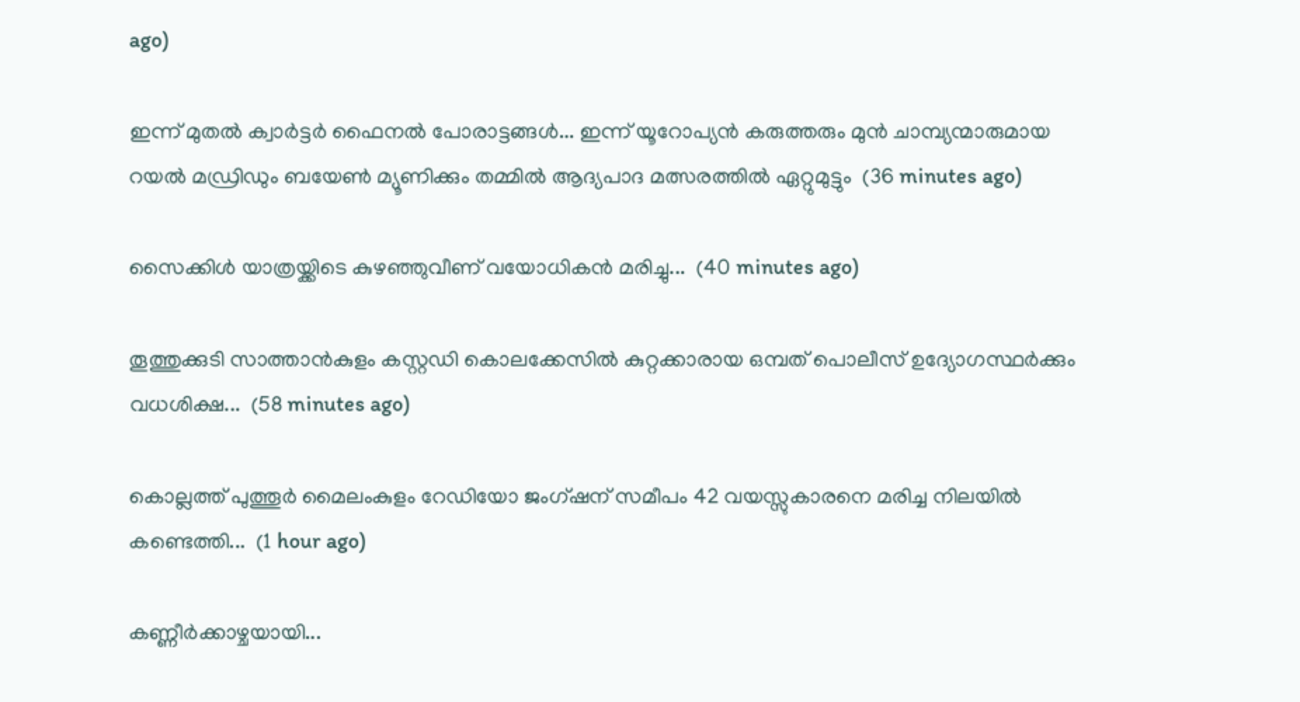ago)

ഇന്ന് മുതൽ ക്വാർട്ടർ ഫൈനൽ പോരാട്ടങ്ങൾ... ഇന്ന് യൂറോപ്യൻ കരുത്തരും മുൻ ചാമ്പ്യന്മാരുമായ റയൽ മഡ്രിഡും ബയേൺ മ്യൂണിക്കും തമ്മിൽ ആദ്യപാദ മത്സരത്തിൽ ഏറ്റുമുട്ടും  (36 minutes ago)

സൈക്കിൾ യാത്രയ്ക്കിടെ കുഴഞ്ഞുവീണ് വയോധികൻ മരിച്ചു...  (40 minutes ago)

തൂത്തുക്കുടി സാത്താന്‍കുളം കസ്റ്റഡി കൊലക്കേസിൽ കുറ്റക്കാരായ ഒമ്പത് പൊലീസ് ഉദ്യോഗസ്ഥര്‍ക്കും വധശിക്ഷ...  (58 minutes ago)

കൊല്ലത്ത് പുത്തൂർ മൈലംകുളം റേഡിയോ ജംഗ്ഷന് സമീപം 42 വയസ്സുകാരനെ മരിച്ച നിലയിൽ കണ്ടെത്തി...  (1 hour ago)

കണ്ണീർക്കാഴ്ചയായി...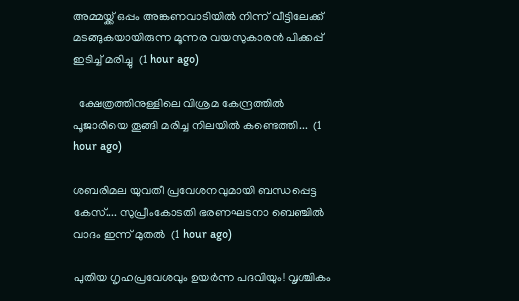അമ്മയ്ക്ക് ഒപ്പം അങ്കണവാടിയില്‍ നിന്ന് വീട്ടിലേക്ക് മടങ്ങുകയായിരുന്ന മൂന്നര വയസുകാരന്‍ പിക്കപ്പ് ഇടിച്ച് മരിച്ചു  (1 hour ago)

  ക്ഷേത്രത്തിനുള്ളിലെ വിശ്രമ കേന്ദ്രത്തിൽ പൂജാരിയെ തൂങ്ങി മരിച്ച നിലയിൽ കണ്ടെത്തി...  (1 hour ago)

ശബരിമല യുവതീ പ്രവേശനവുമായി ബന്ധപ്പെട്ട കേസ്.... സുപ്രീംകോടതി ഭരണഘടനാ ബെഞ്ചിൽ വാദം ഇന്ന് മുതൽ  (1 hour ago)

പുതിയ ഗൃഹപ്രവേശവും ഉയർന്ന പദവിയും! വൃശ്ചികം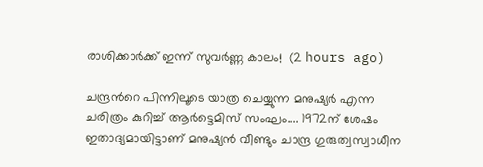രാശിക്കാർക്ക് ഇന്ന് സുവർണ്ണ കാലം!  (2 hours ago)

ചന്ദ്രൻറെ പിന്നിലൂടെ യാത്ര ചെയ്യുന്ന മനുഷ്യർ എന്ന ചരിത്രം കുറിച്ച് ആർട്ടെമിസ് സംഘം.... 1972ന് ശേഷം ഇതാദ്യമായിട്ടാണ് മനുഷ്യൻ വീണ്ടും ചാന്ദ്ര ഗുരുത്വസ്വാധീന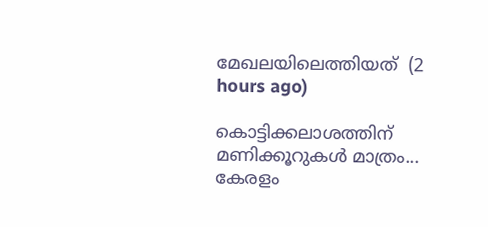മേഖലയിലെത്തിയത്  (2 hours ago)

കൊട്ടിക്കലാശത്തിന് മണിക്കൂറുകൾ മാത്രം... കേരളം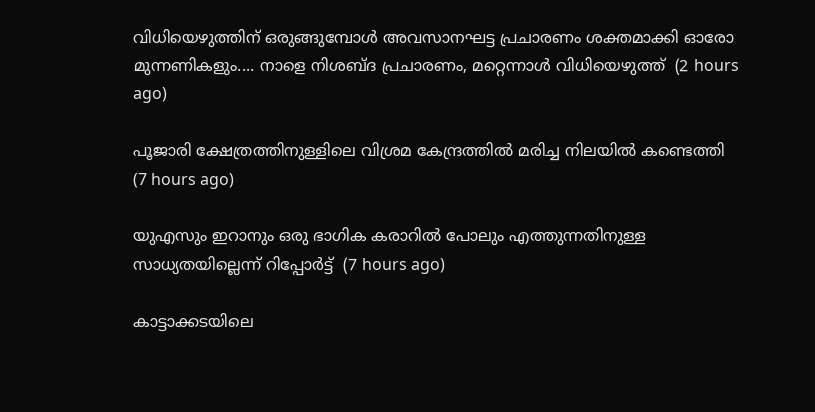വിധിയെഴുത്തിന് ഒരുങ്ങുമ്പോൾ അവസാനഘട്ട പ്രചാരണം ശക്തമാക്കി ഓരോ മുന്നണികളും.... നാളെ നിശബ്ദ പ്രചാരണം, മറ്റെന്നാൾ വിധിയെ‌ഴുത്ത്  (2 hours ago)

പൂജാരി ക്ഷേത്രത്തിനുള്ളിലെ വിശ്രമ കേന്ദ്രത്തില്‍ മരിച്ച നിലയില്‍ കണ്ടെത്തി  (7 hours ago)

യുഎസും ഇറാനും ഒരു ഭാഗിക കരാറില്‍ പോലും എത്തുന്നതിനുള്ള സാധ്യതയില്ലെന്ന് റിപ്പോര്‍ട്ട്  (7 hours ago)

കാട്ടാക്കടയിലെ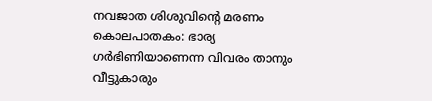നവജാത ശിശുവിന്റെ മരണം കൊലപാതകം: ഭാര്യ ഗര്‍ഭിണിയാണെന്ന വിവരം താനും വീട്ടുകാരും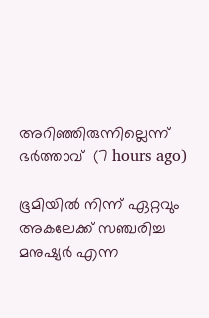അറിഞ്ഞിരുന്നില്ലെന്ന് ഭര്‍ത്താവ്  (7 hours ago)

ഭൂമിയില്‍ നിന്ന് ഏറ്റവും അകലേക്ക് സഞ്ചരിച്ച മനുഷ്യര്‍ എന്ന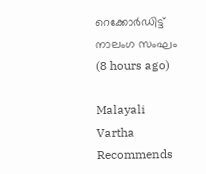റെക്കോര്‍ഡിട്ട് നാലംഗ സംഘം  (8 hours ago)

Malayali Vartha Recommends